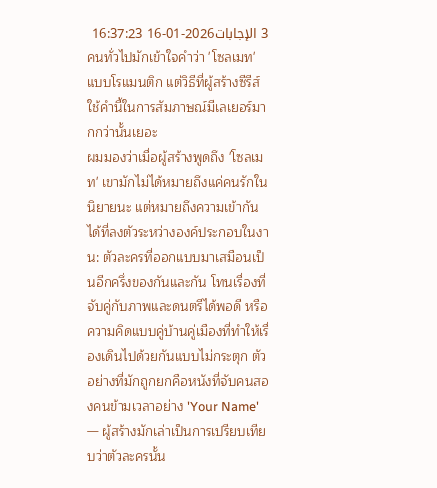3 الإجابات2026-01-16 16:37:23
คนทั่วไปมักเข้าใจคำว่า 'โซลเมท' แบบโรแมนติก แต่วิธีที่ผู้สร้างซีรีส์ใช้คำนี้ในการสัมภาษณ์มีเลเยอร์มากกว่านั้นเยอะ
ผมมองว่าเมื่อผู้สร้างพูดถึง 'โซลเมท' เขามักไม่ได้หมายถึงแค่คนรักในนิยายนะ แต่หมายถึงความเข้ากันได้ที่ลงตัวระหว่างองค์ประกอบในงาน: ตัวละครที่ออกแบบมาเสมือนเป็นอีกครึ่งของกันและกัน โทนเรื่องที่จับคู่กับภาพและดนตรีได้พอดี หรือความคิดแบบคู่บ้านคู่เมืองที่ทำให้เรื่องเดินไปด้วยกันแบบไม่กระตุก ตัวอย่างที่มักถูกยกคือหนังที่จับคนสองคนข้ามเวลาอย่าง 'Your Name' — ผู้สร้างมักเล่าเป็นการเปรียบเทียบว่าตัวละครนั้น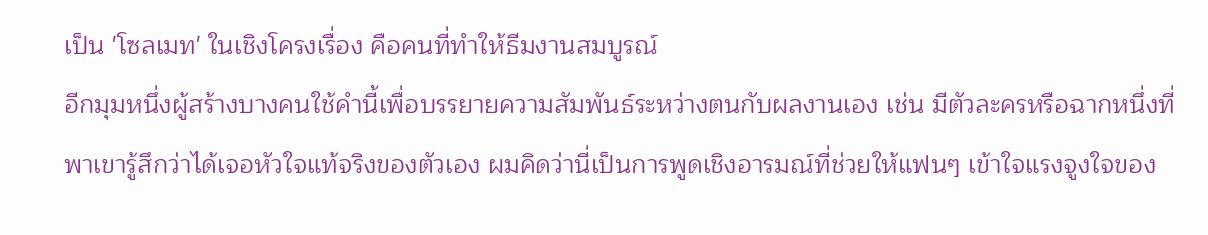เป็น 'โซลเมท' ในเชิงโครงเรื่อง คือคนที่ทำให้ธีมงานสมบูรณ์
อีกมุมหนึ่งผู้สร้างบางคนใช้คำนี้เพื่อบรรยายความสัมพันธ์ระหว่างตนกับผลงานเอง เช่น มีตัวละครหรือฉากหนึ่งที่พาเขารู้สึกว่าได้เจอหัวใจแท้จริงของตัวเอง ผมคิดว่านี่เป็นการพูดเชิงอารมณ์ที่ช่วยให้แฟนๆ เข้าใจแรงจูงใจของ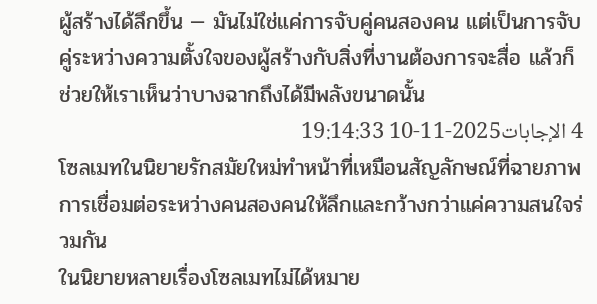ผู้สร้างได้ลึกขึ้น — มันไม่ใช่แค่การจับคู่คนสองคน แต่เป็นการจับคู่ระหว่างความตั้งใจของผู้สร้างกับสิ่งที่งานต้องการจะสื่อ แล้วก็ช่วยให้เราเห็นว่าบางฉากถึงได้มีพลังขนาดนั้น
4 الإجابات2025-11-10 19:14:33
โซลเมทในนิยายรักสมัยใหม่ทำหน้าที่เหมือนสัญลักษณ์ที่ฉายภาพการเชื่อมต่อระหว่างคนสองคนให้ลึกและกว้างกว่าแค่ความสนใจร่วมกัน
ในนิยายหลายเรื่องโซลเมทไม่ได้หมาย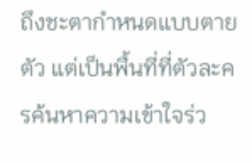ถึงชะตากำหนดแบบตายตัว แต่เป็นพื้นที่ที่ตัวละครค้นหาความเข้าใจร่ว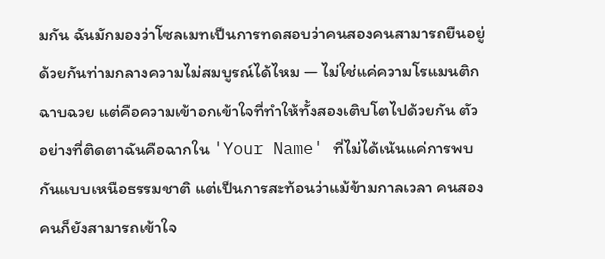มกัน ฉันมักมองว่าโซลเมทเป็นการทดสอบว่าคนสองคนสามารถยืนอยู่ด้วยกันท่ามกลางความไม่สมบูรณ์ได้ไหม — ไม่ใช่แค่ความโรแมนติกฉาบฉวย แต่คือความเข้าอกเข้าใจที่ทำให้ทั้งสองเติบโตไปด้วยกัน ตัวอย่างที่ติดตาฉันคือฉากใน 'Your Name' ที่ไม่ได้เน้นแค่การพบกันแบบเหนือธรรมชาติ แต่เป็นการสะท้อนว่าแม้ข้ามกาลเวลา คนสองคนก็ยังสามารถเข้าใจ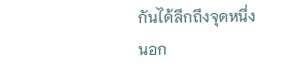กันได้ลึกถึงจุดหนึ่ง
นอก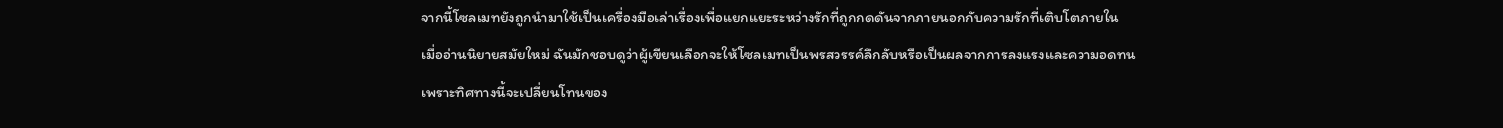จากนี้โซลเมทยังถูกนำมาใช้เป็นเครื่องมือเล่าเรื่องเพื่อแยกแยะระหว่างรักที่ถูกกดดันจากภายนอกกับความรักที่เติบโตภายใน เมื่ออ่านนิยายสมัยใหม่ ฉันมักชอบดูว่าผู้เขียนเลือกจะให้โซลเมทเป็นพรสวรรค์ลึกลับหรือเป็นผลจากการลงแรงและความอดทน เพราะทิศทางนี้จะเปลี่ยนโทนของ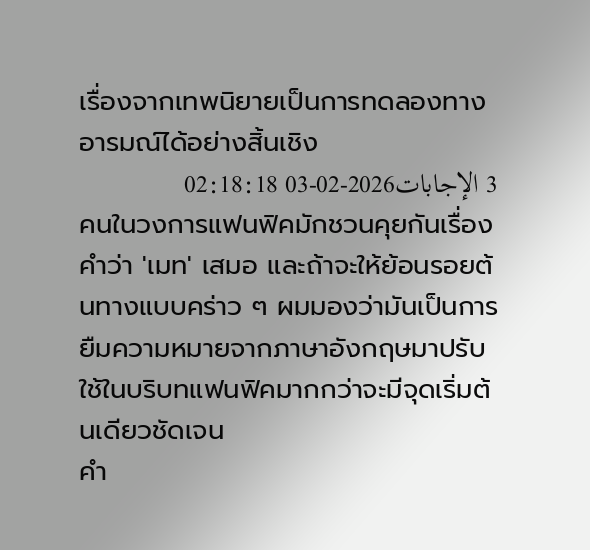เรื่องจากเทพนิยายเป็นการทดลองทางอารมณ์ได้อย่างสิ้นเชิง
3 الإجابات2026-02-03 02:18:18
คนในวงการแฟนฟิคมักชวนคุยกันเรื่องคำว่า 'เมท' เสมอ และถ้าจะให้ย้อนรอยต้นทางแบบคร่าว ๆ ผมมองว่ามันเป็นการยืมความหมายจากภาษาอังกฤษมาปรับใช้ในบริบทแฟนฟิคมากกว่าจะมีจุดเริ่มต้นเดียวชัดเจน
คำ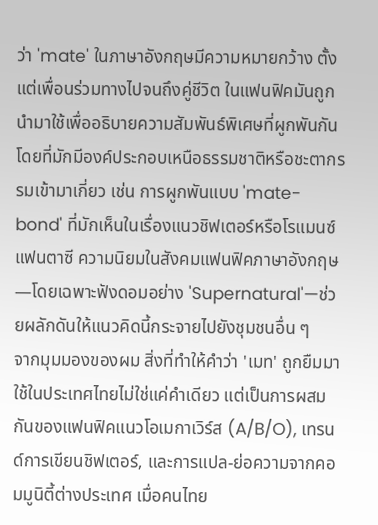ว่า 'mate' ในภาษาอังกฤษมีความหมายกว้าง ตั้งแต่เพื่อนร่วมทางไปจนถึงคู่ชีวิต ในแฟนฟิคมันถูกนำมาใช้เพื่ออธิบายความสัมพันธ์พิเศษที่ผูกพันกันโดยที่มักมีองค์ประกอบเหนือธรรมชาติหรือชะตากรรมเข้ามาเกี่ยว เช่น การผูกพันแบบ 'mate-bond' ที่มักเห็นในเรื่องแนวชิฟเตอร์หรือโรแมนซ์แฟนตาซี ความนิยมในสังคมแฟนฟิคภาษาอังกฤษ—โดยเฉพาะฟังดอมอย่าง 'Supernatural'—ช่วยผลักดันให้แนวคิดนี้กระจายไปยังชุมชนอื่น ๆ
จากมุมมองของผม สิ่งที่ทำให้คำว่า 'เมท' ถูกยืมมาใช้ในประเทศไทยไม่ใช่แค่คำเดียว แต่เป็นการผสมกันของแฟนฟิคแนวโอเมกาเวิร์ส (A/B/O), เทรนด์การเขียนชิฟเตอร์, และการแปล-ย่อความจากคอมมูนิตี้ต่างประเทศ เมื่อคนไทย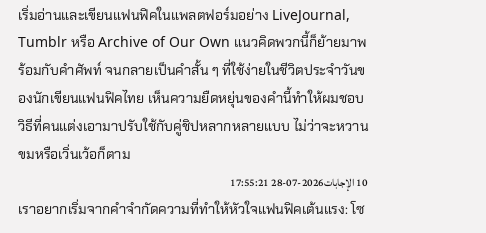เริ่มอ่านและเขียนแฟนฟิคในแพลตฟอร์มอย่าง LiveJournal, Tumblr หรือ Archive of Our Own แนวคิดพวกนี้ก็ย้ายมาพร้อมกับคำศัพท์ จนกลายเป็นคำสั้น ๆ ที่ใช้ง่ายในชีวิตประจำวันของนักเขียนแฟนฟิคไทย เห็นความยืดหยุ่นของคำนี้ทำให้ผมชอบวิธีที่คนแต่งเอามาปรับใช้กับคู่ชิปหลากหลายแบบ ไม่ว่าจะหวานขมหรือเวิ่นเว้อก็ตาม
10 الإجابات2026-07-28 17:55:21
เราอยากเริ่มจากคำจำกัดความที่ทำให้หัวใจแฟนฟิคเต้นแรง: โซ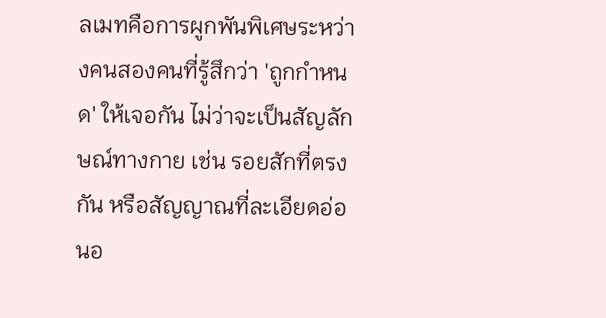ลเมทคือการผูกพันพิเศษระหว่างคนสองคนที่รู้สึกว่า 'ถูกกำหนด' ให้เจอกัน ไม่ว่าจะเป็นสัญลักษณ์ทางกาย เช่น รอยสักที่ตรงกัน หรือสัญญาณที่ละเอียดอ่อนอ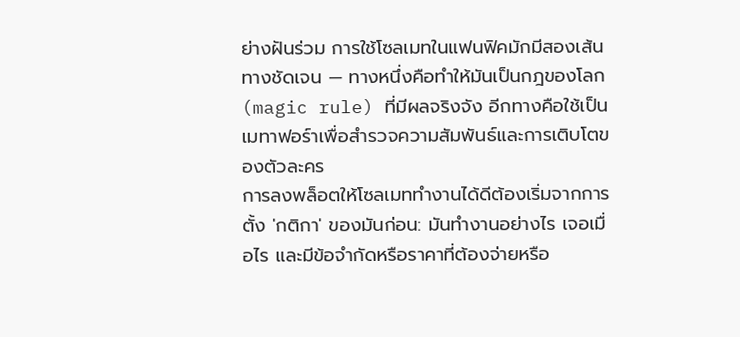ย่างฝันร่วม การใช้โซลเมทในแฟนฟิคมักมีสองเส้นทางชัดเจน — ทางหนึ่งคือทำให้มันเป็นกฎของโลก (magic rule) ที่มีผลจริงจัง อีกทางคือใช้เป็นเมทาฟอร์าเพื่อสำรวจความสัมพันธ์และการเติบโตของตัวละคร
การลงพล็อตให้โซลเมททำงานได้ดีต้องเริ่มจากการตั้ง 'กติกา' ของมันก่อน: มันทำงานอย่างไร เจอเมื่อไร และมีข้อจำกัดหรือราคาที่ต้องจ่ายหรือ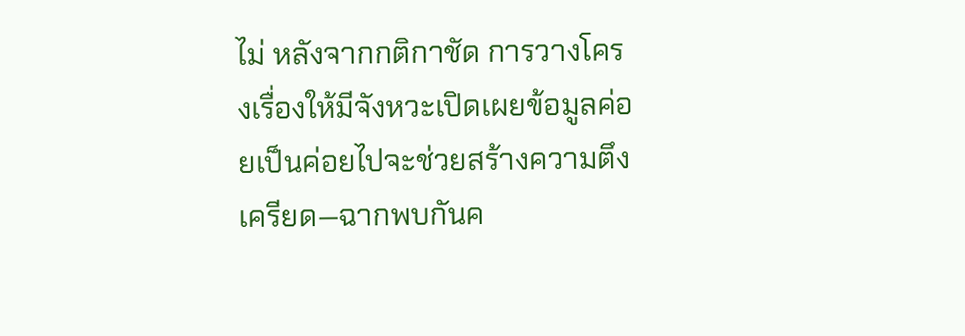ไม่ หลังจากกติกาชัด การวางโครงเรื่องให้มีจังหวะเปิดเผยข้อมูลค่อยเป็นค่อยไปจะช่วยสร้างความตึงเครียด—ฉากพบกันค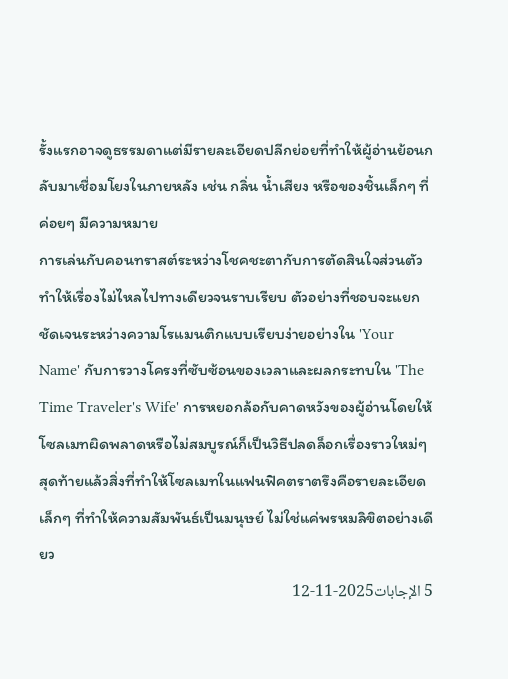รั้งแรกอาจดูธรรมดาแต่มีรายละเอียดปลีกย่อยที่ทำให้ผู้อ่านย้อนกลับมาเชื่อมโยงในภายหลัง เช่น กลิ่น น้ำเสียง หรือของชิ้นเล็กๆ ที่ค่อยๆ มีความหมาย
การเล่นกับคอนทราสต์ระหว่างโชคชะตากับการตัดสินใจส่วนตัวทำให้เรื่องไม่ไหลไปทางเดียวจนราบเรียบ ตัวอย่างที่ชอบจะแยกชัดเจนระหว่างความโรแมนติกแบบเรียบง่ายอย่างใน 'Your Name' กับการวางโครงที่ซับซ้อนของเวลาและผลกระทบใน 'The Time Traveler's Wife' การหยอกล้อกับคาดหวังของผู้อ่านโดยให้โซลเมทผิดพลาดหรือไม่สมบูรณ์ก็เป็นวิธีปลดล็อกเรื่องราวใหม่ๆ สุดท้ายแล้วสิ่งที่ทำให้โซลเมทในแฟนฟิคตราตรึงคือรายละเอียดเล็กๆ ที่ทำให้ความสัมพันธ์เป็นมนุษย์ ไม่ใช่แค่พรหมลิขิตอย่างเดียว
5 الإجابات2025-11-12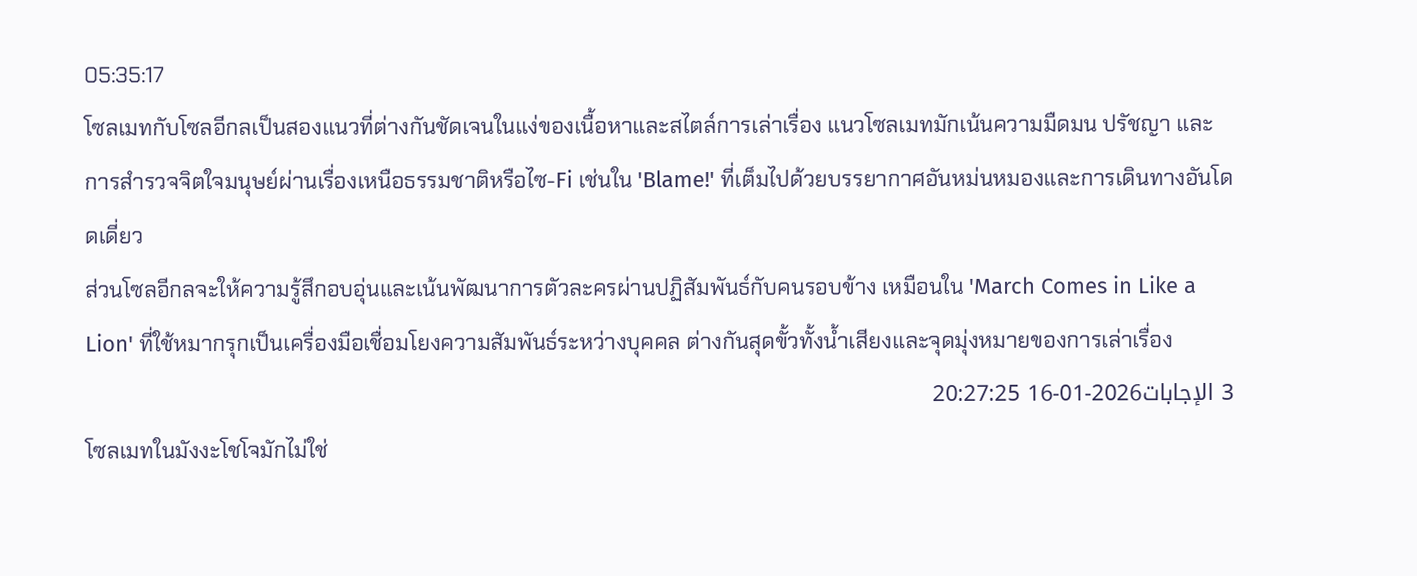05:35:17
โซลเมทกับโซลอีกลเป็นสองแนวที่ต่างกันชัดเจนในแง่ของเนื้อหาและสไตล์การเล่าเรื่อง แนวโซลเมทมักเน้นความมืดมน ปรัชญา และการสำรวจจิตใจมนุษย์ผ่านเรื่องเหนือธรรมชาติหรือไซ-Fi เช่นใน 'Blame!' ที่เต็มไปด้วยบรรยากาศอันหม่นหมองและการเดินทางอันโดดเดี่ยว
ส่วนโซลอีกลจะให้ความรู้สึกอบอุ่นและเน้นพัฒนาการตัวละครผ่านปฏิสัมพันธ์กับคนรอบข้าง เหมือนใน 'March Comes in Like a Lion' ที่ใช้หมากรุกเป็นเครื่องมือเชื่อมโยงความสัมพันธ์ระหว่างบุคคล ต่างกันสุดขั้วทั้งน้ำเสียงและจุดมุ่งหมายของการเล่าเรื่อง
3 الإجابات2026-01-16 20:27:25
โซลเมทในมังงะโชโจมักไม่ใช่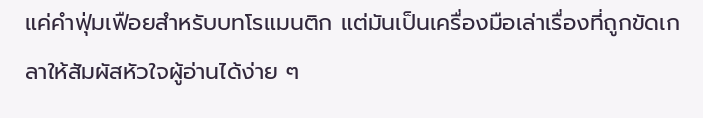แค่คำฟุ่มเฟือยสำหรับบทโรแมนติก แต่มันเป็นเครื่องมือเล่าเรื่องที่ถูกขัดเกลาให้สัมผัสหัวใจผู้อ่านได้ง่าย ๆ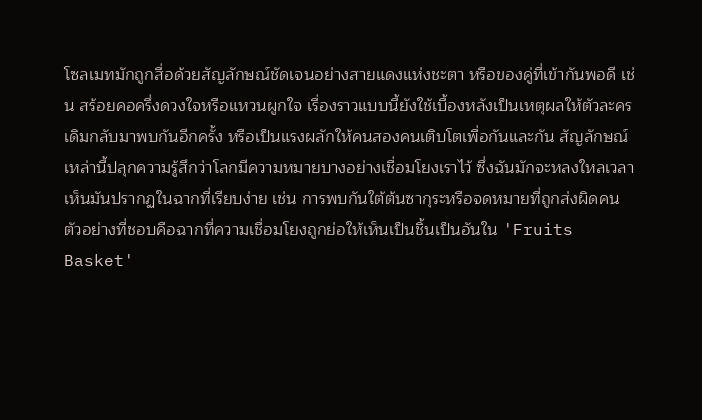โซลเมทมักถูกสื่อด้วยสัญลักษณ์ชัดเจนอย่างสายแดงแห่งชะตา หรือของคู่ที่เข้ากันพอดี เช่น สร้อยคอครึ่งดวงใจหรือแหวนผูกใจ เรื่องราวแบบนี้ยังใช้เบื้องหลังเป็นเหตุผลให้ตัวละครเดิมกลับมาพบกันอีกครั้ง หรือเป็นแรงผลักให้คนสองคนเติบโตเพื่อกันและกัน สัญลักษณ์เหล่านี้ปลุกความรู้สึกว่าโลกมีความหมายบางอย่างเชื่อมโยงเราไว้ ซึ่งฉันมักจะหลงใหลเวลาเห็นมันปรากฏในฉากที่เรียบง่าย เช่น การพบกันใต้ต้นซากุระหรือจดหมายที่ถูกส่งผิดคน
ตัวอย่างที่ชอบคือฉากที่ความเชื่อมโยงถูกย่อให้เห็นเป็นชิ้นเป็นอันใน 'Fruits Basket'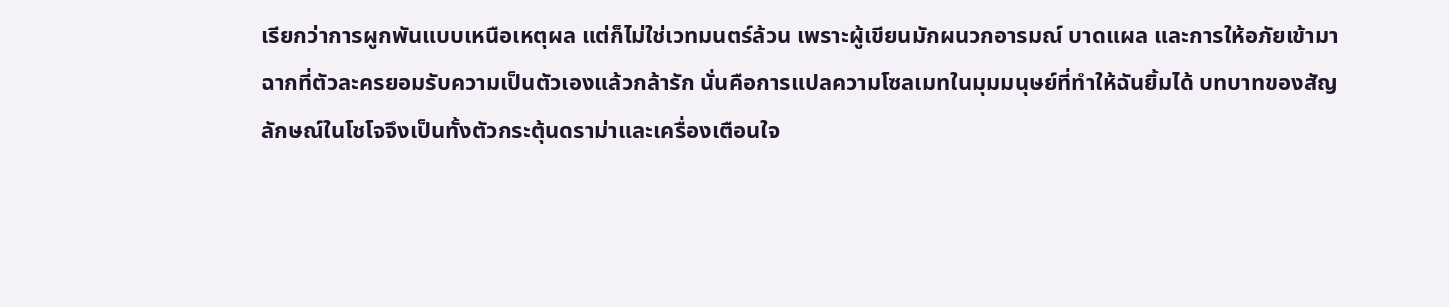เรียกว่าการผูกพันแบบเหนือเหตุผล แต่ก็ไม่ใช่เวทมนตร์ล้วน เพราะผู้เขียนมักผนวกอารมณ์ บาดแผล และการให้อภัยเข้ามา ฉากที่ตัวละครยอมรับความเป็นตัวเองแล้วกล้ารัก นั่นคือการแปลความโซลเมทในมุมมนุษย์ที่ทำให้ฉันยิ้มได้ บทบาทของสัญลักษณ์ในโชโจจึงเป็นทั้งตัวกระตุ้นดราม่าและเครื่องเตือนใจ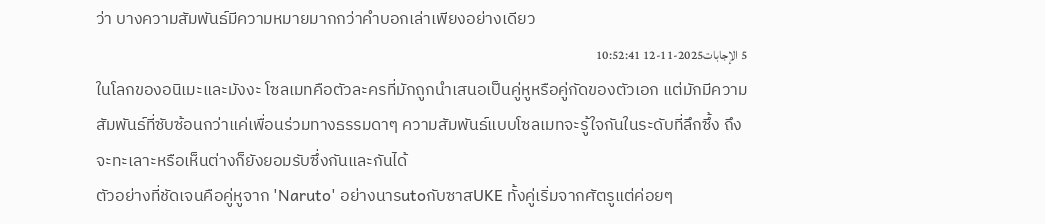ว่า บางความสัมพันธ์มีความหมายมากกว่าคำบอกเล่าเพียงอย่างเดียว
5 الإجابات2025-11-12 10:52:41
ในโลกของอนิเมะและมังงะ โซลเมทคือตัวละครที่มักถูกนำเสนอเป็นคู่หูหรือคู่กัดของตัวเอก แต่มักมีความสัมพันธ์ที่ซับซ้อนกว่าแค่เพื่อนร่วมทางธรรมดาๆ ความสัมพันธ์แบบโซลเมทจะรู้ใจกันในระดับที่ลึกซึ้ง ถึงจะทะเลาะหรือเห็นต่างก็ยังยอมรับซึ่งกันและกันได้
ตัวอย่างที่ชัดเจนคือคู่หูจาก 'Naruto' อย่างนารutoกับซาสUKE ทั้งคู่เริ่มจากศัตรูแต่ค่อยๆ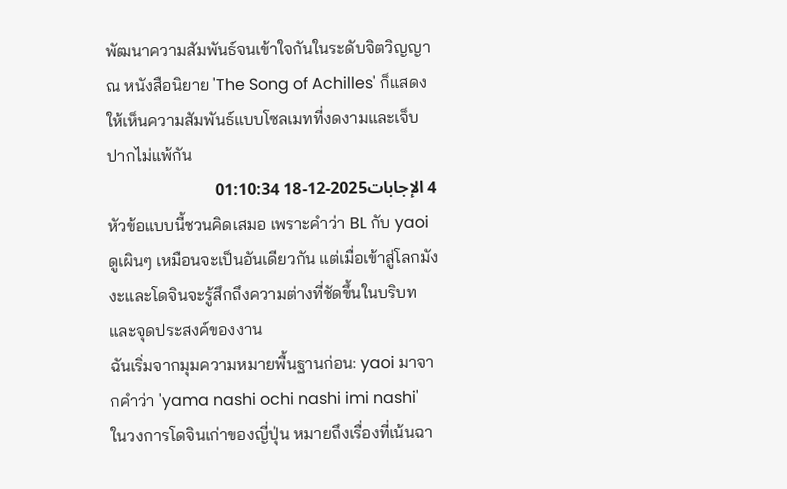พัฒนาความสัมพันธ์จนเข้าใจกันในระดับจิตวิญญาณ หนังสือนิยาย 'The Song of Achilles' ก็แสดงให้เห็นความสัมพันธ์แบบโซลเมทที่งดงามและเจ็บปากไม่แพ้กัน
4 الإجابات2025-12-18 01:10:34
หัวข้อแบบนี้ชวนคิดเสมอ เพราะคำว่า BL กับ yaoi ดูเผินๆ เหมือนจะเป็นอันเดียวกัน แต่เมื่อเข้าสู่โลกมังงะและโดจินจะรู้สึกถึงความต่างที่ชัดขึ้นในบริบทและจุดประสงค์ของงาน
ฉันเริ่มจากมุมความหมายพื้นฐานก่อน: yaoi มาจากคำว่า 'yama nashi ochi nashi imi nashi' ในวงการโดจินเก่าของญี่ปุ่น หมายถึงเรื่องที่เน้นฉา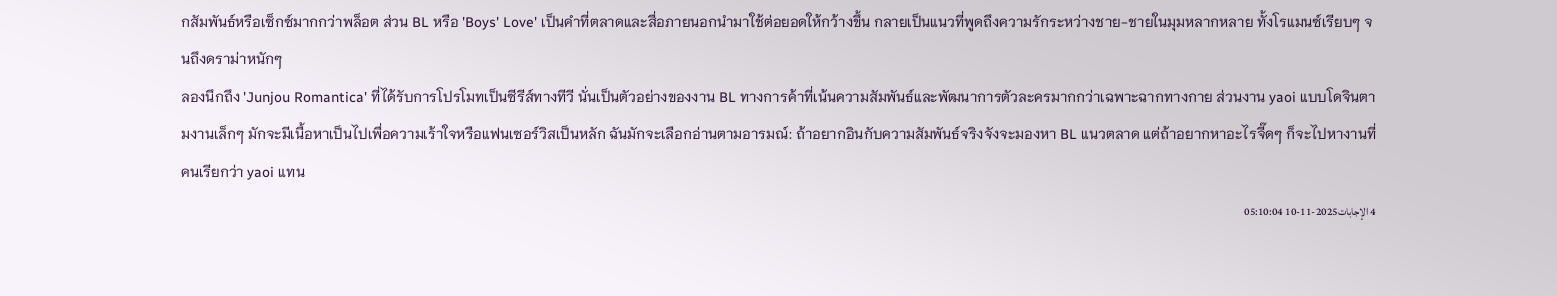กสัมพันธ์หรือเซ็กซ์มากกว่าพล็อต ส่วน BL หรือ 'Boys' Love' เป็นคำที่ตลาดและสื่อภายนอกนำมาใช้ต่อยอดให้กว้างขึ้น กลายเป็นแนวที่พูดถึงความรักระหว่างชาย-ชายในมุมหลากหลาย ทั้งโรแมนซ์เรียบๆ จนถึงดราม่าหนักๆ
ลองนึกถึง 'Junjou Romantica' ที่ได้รับการโปรโมทเป็นซีรีส์ทางทีวี นั่นเป็นตัวอย่างของงาน BL ทางการค้าที่เน้นความสัมพันธ์และพัฒนาการตัวละครมากกว่าเฉพาะฉากทางกาย ส่วนงาน yaoi แบบโดจินตามงานเล็กๆ มักจะมีเนื้อหาเป็นไปเพื่อความเร้าใจหรือแฟนเซอร์วิสเป็นหลัก ฉันมักจะเลือกอ่านตามอารมณ์: ถ้าอยากอินกับความสัมพันธ์จริงจังจะมองหา BL แนวตลาด แต่ถ้าอยากหาอะไรจี๊ดๆ ก็จะไปหางานที่คนเรียกว่า yaoi แทน
4 الإجابات2025-11-10 05:10:04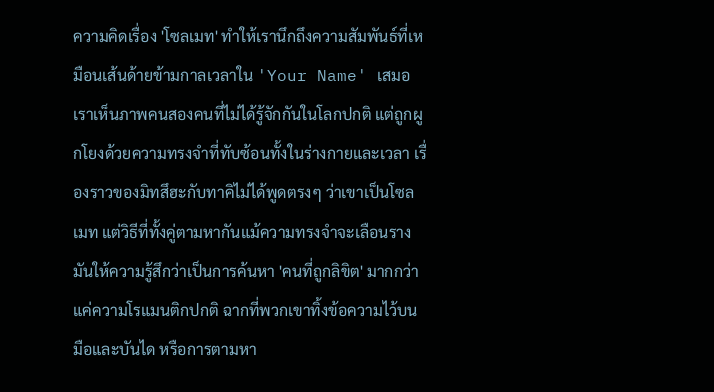ความคิดเรื่อง 'โซลเมท' ทำให้เรานึกถึงความสัมพันธ์ที่เหมือนเส้นด้ายข้ามกาลเวลาใน 'Your Name' เสมอ
เราเห็นภาพคนสองคนที่ไม่ได้รู้จักกันในโลกปกติ แต่ถูกผูกโยงด้วยความทรงจำที่ทับซ้อนทั้งในร่างกายและเวลา เรื่องราวของมิทสึฮะกับทาคิไม่ได้พูดตรงๆ ว่าเขาเป็นโซลเมท แต่วิธีที่ทั้งคู่ตามหากันแม้ความทรงจำจะเลือนราง มันให้ความรู้สึกว่าเป็นการค้นหา 'คนที่ถูกลิขิต' มากกว่าแค่ความโรแมนติกปกติ ฉากที่พวกเขาทิ้งข้อความไว้บนมือและบันได หรือการตามหา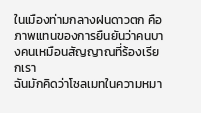ในเมืองท่ามกลางฝนดาวตก คือภาพแทนของการยืนยันว่าคนบางคนเหมือนสัญญาณที่ร้องเรียกเรา
ฉันมักคิดว่าโซลเมทในความหมา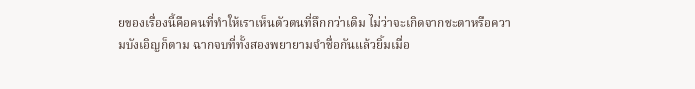ยของเรื่องนี้คือคนที่ทำให้เราเห็นตัวตนที่ลึกกว่าเดิม ไม่ว่าจะเกิดจากชะตาหรือความบังเอิญก็ตาม ฉากจบที่ทั้งสองพยายามจำชื่อกันแล้วยิ้มเมื่อ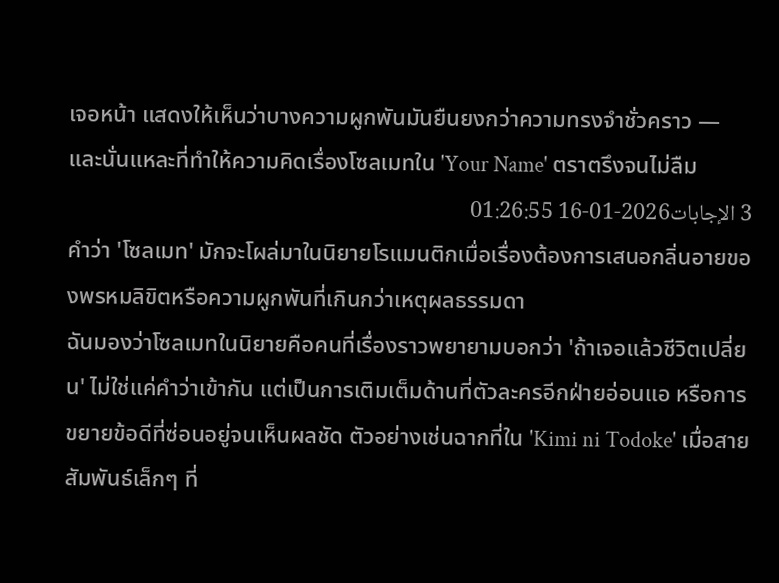เจอหน้า แสดงให้เห็นว่าบางความผูกพันมันยืนยงกว่าความทรงจำชั่วคราว — และนั่นแหละที่ทำให้ความคิดเรื่องโซลเมทใน 'Your Name' ตราตรึงจนไม่ลืม
3 الإجابات2026-01-16 01:26:55
คำว่า 'โซลเมท' มักจะโผล่มาในนิยายโรแมนติกเมื่อเรื่องต้องการเสนอกลิ่นอายของพรหมลิขิตหรือความผูกพันที่เกินกว่าเหตุผลธรรมดา
ฉันมองว่าโซลเมทในนิยายคือคนที่เรื่องราวพยายามบอกว่า 'ถ้าเจอแล้วชีวิตเปลี่ยน' ไม่ใช่แค่คำว่าเข้ากัน แต่เป็นการเติมเต็มด้านที่ตัวละครอีกฝ่ายอ่อนแอ หรือการขยายข้อดีที่ซ่อนอยู่จนเห็นผลชัด ตัวอย่างเช่นฉากที่ใน 'Kimi ni Todoke' เมื่อสายสัมพันธ์เล็กๆ ที่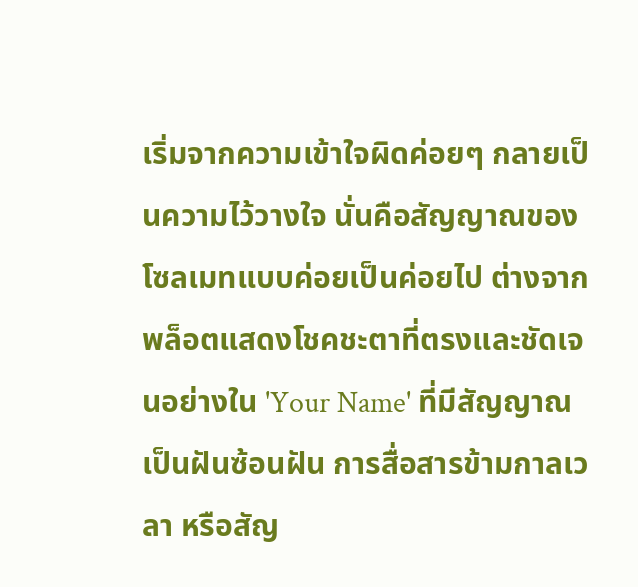เริ่มจากความเข้าใจผิดค่อยๆ กลายเป็นความไว้วางใจ นั่นคือสัญญาณของโซลเมทแบบค่อยเป็นค่อยไป ต่างจากพล็อตแสดงโชคชะตาที่ตรงและชัดเจนอย่างใน 'Your Name' ที่มีสัญญาณเป็นฝันซ้อนฝัน การสื่อสารข้ามกาลเวลา หรือสัญ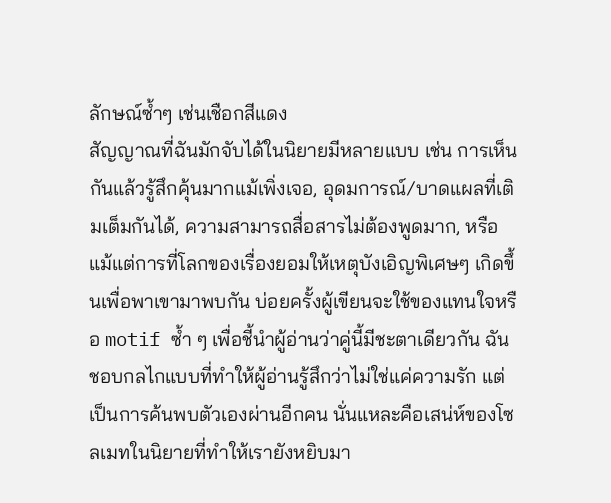ลักษณ์ซ้ำๆ เช่นเชือกสีแดง
สัญญาณที่ฉันมักจับได้ในนิยายมีหลายแบบ เช่น การเห็นกันแล้วรู้สึกคุ้นมากแม้เพิ่งเจอ, อุดมการณ์/บาดแผลที่เติมเต็มกันได้, ความสามารถสื่อสารไม่ต้องพูดมาก, หรือแม้แต่การที่โลกของเรื่องยอมให้เหตุบังเอิญพิเศษๆ เกิดขึ้นเพื่อพาเขามาพบกัน บ่อยครั้งผู้เขียนจะใช้ของแทนใจหรือ motif ซ้ำ ๆ เพื่อชี้นำผู้อ่านว่าคู่นี้มีชะตาเดียวกัน ฉันชอบกลไกแบบที่ทำให้ผู้อ่านรู้สึกว่าไม่ใช่แค่ความรัก แต่เป็นการค้นพบตัวเองผ่านอีกคน นั่นแหละคือเสน่ห์ของโซลเมทในนิยายที่ทำให้เรายังหยิบมา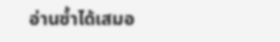อ่านซ้ำได้เสมอ